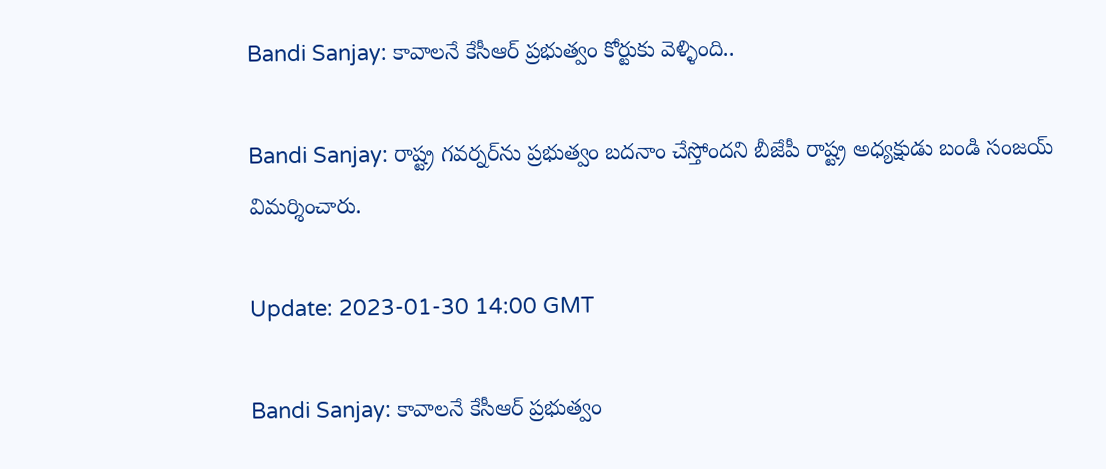Bandi Sanjay: కావాలనే కేసీఆర్ ప్రభుత్వం కోర్టుకు వెళ్ళింది..

Bandi Sanjay: రాష్ట్ర గవర్నర్‌ను ప్రభుత్వం బదనాం చేస్తోందని బీజేపీ రాష్ట్ర అధ్యక్షుడు బండి సంజయ్ విమర్శించారు.

Update: 2023-01-30 14:00 GMT

Bandi Sanjay: కావాలనే కేసీఆర్ ప్రభుత్వం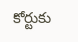కోర్టుకు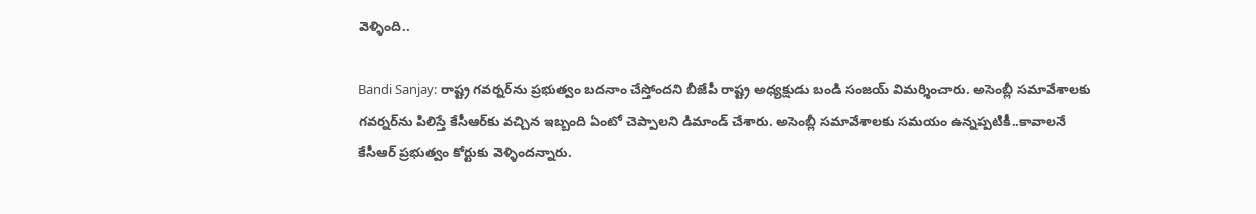వెళ్ళింది..

Bandi Sanjay: రాష్ట్ర గవర్నర్‌ను ప్రభుత్వం బదనాం చేస్తోందని బీజేపీ రాష్ట్ర అధ్యక్షుడు బండి సంజయ్ విమర్శించారు. అసెంబ్లీ సమావేశాలకు గవర్నర్‌ను పిలిస్తే కేసీఆర్‌కు వచ్చిన ఇబ్బంది ఏంటో చెప్పాలని డిమాండ్ చేశారు. అసెంబ్లీ సమావేశాలకు సమయం ఉన్నప్పటికీ..కావాలనే కేసీఆర్ ప్రభుత్వం కోర్టుకు వెళ్ళిందన్నారు.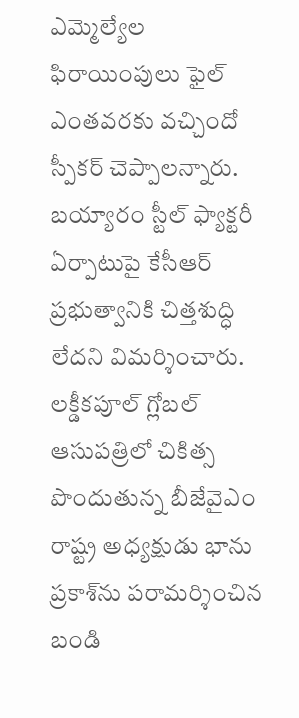ఎమ్మెల్యేల ఫిరాయింపులు ఫైల్ ఎంతవరకు వచ్చిందో స్పీకర్ చెప్పాలన్నారు. బయ్యారం స్టీల్ ఫ్యాక్టరీ ఏర్పాటుపై కేసీఆర్ ప్రభుత్వానికి చిత్తశుద్ధి లేదని విమర్శించారు. లక్డీకపూల్ గ్లోబల్ ఆసుపత్రిలో చికిత్స పొందుతున్న బీజేవైఎం రాష్ట్ర అధ్యక్షుడు భాను ప్రకాశ్‌ను పరామర్శించిన బండి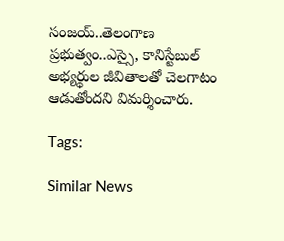సంజయ్..తెలంగాణ ప్రభుత్వం..ఎస్సై, కానిస్టేబుల్ అభ్యర్థుల జీవితాలతో చెలగాటం ఆడుతోందని విమర్శించారు.

Tags:

Similar News